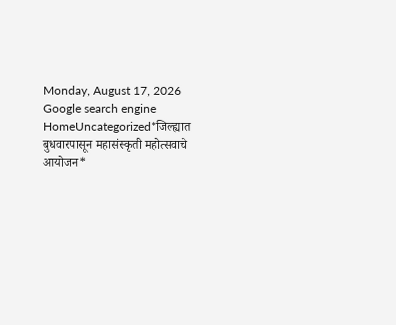Monday, August 17, 2026
Google search engine
HomeUncategorized*जिल्ह्यात बुधवारपासून महासंस्कृती महोत्सवाचे आयोजन*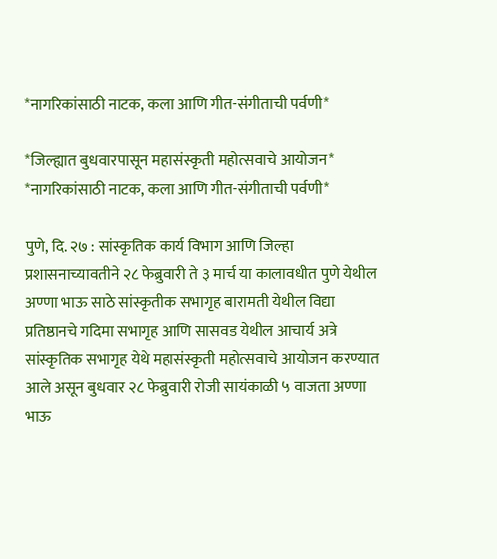*नागरिकांसाठी नाटक, कला आणि गीत-संगीताची पर्वणी*

*जिल्ह्यात बुधवारपासून महासंस्कृती महोत्सवाचे आयोजन* *नागरिकांसाठी नाटक, कला आणि गीत-संगीताची पर्वणी*

पुणे, दि. २७ : सांस्कृतिक कार्य विभाग आणि जिल्हा प्रशासनाच्यावतीने २८ फेब्रुवारी ते ३ मार्च या कालावधीत पुणे येथील अण्णा भाऊ साठे सांस्कृतीक सभागृह बारामती येथील विद्या प्रतिष्ठानचे गदिमा सभागृह आणि सासवड येथील आचार्य अत्रे सांस्कृतिक सभागृह येथे महासंस्कृती महोत्सवाचे आयोजन करण्यात आले असून बुधवार २८ फेब्रुवारी रोजी सायंकाळी ५ वाजता अण्णा भाऊ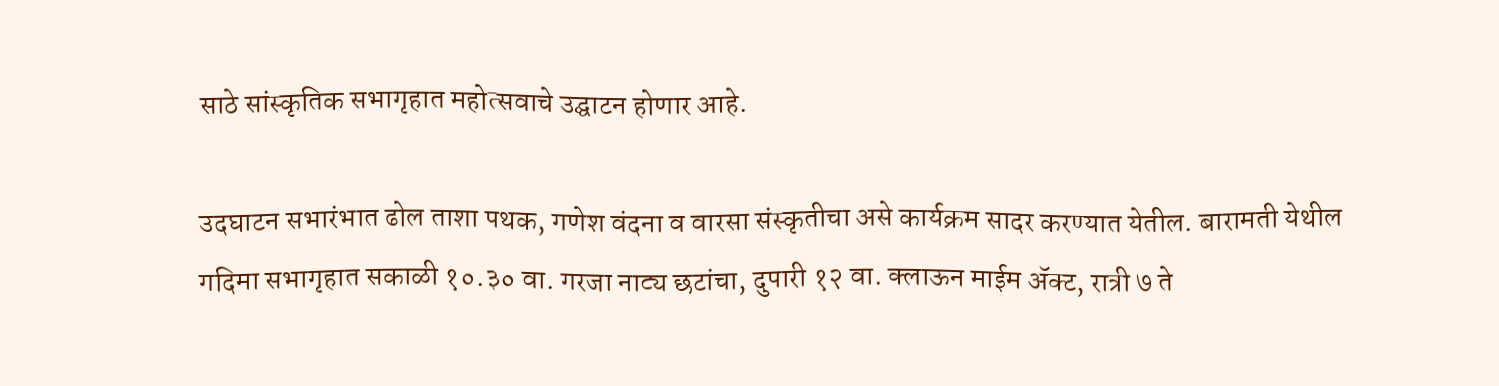साठे सांस्कृतिक सभागृहात महोत्सवाचे उद्घाटन होणार आहे.

उदघाटन सभारंभात ढोल ताशा पथक, गणेश वंदना व वारसा संस्कृतीचा असे कार्यक्रम सादर करण्यात येतील. बारामती येथील गदिमा सभागृहात सकाळी १०.३० वा. गरजा नाट्य छटांचा, दुपारी १२ वा. क्लाऊन माईम ॲक्ट, रात्री ७ ते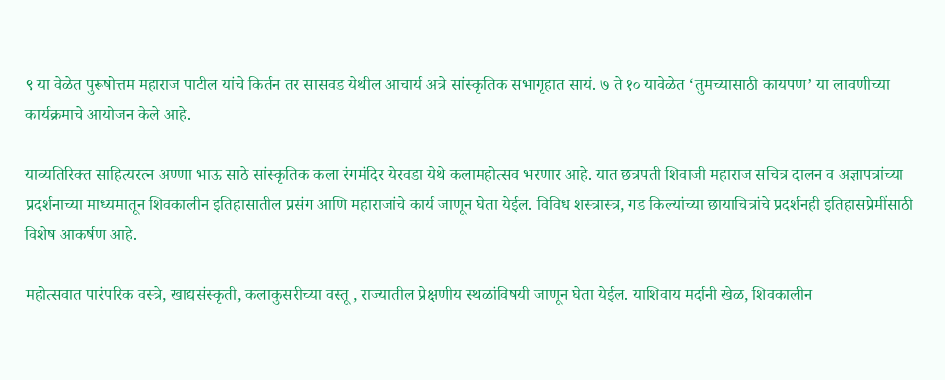९ या वेळेत पुरूषोत्तम महाराज पाटील यांचे किर्तन तर सासवड येथील आचार्य अत्रे सांस्कृतिक सभागृहात सायं. ७ ते १० यावेळेत ‘तुमच्यासाठी कायपण’ या लावणीच्या कार्यक्रमाचे आयोजन केले आहे.

याव्यतिरिक्त साहित्यरत्न अण्णा भाऊ साठे सांस्कृतिक कला रंगमंदिर येरवडा येथे कलामहोत्सव भरणार आहे. यात छत्रपती शिवाजी महाराज सचित्र दालन व अज्ञापत्रांच्या प्रदर्शनाच्या माध्यमातून शिवकालीन इतिहासातील प्रसंग आणि महाराजांचे कार्य जाणून घेता येईल. विविध शस्त्रास्त्र, गड किल्यांच्या छायाचित्रांचे प्रदर्शनही इतिहासप्रेमींसाठी विशेष आकर्षण आहे.

महोत्सवात पारंपरिक वस्त्रे, खाद्यसंस्कृती, कलाकुसरीच्या वस्तू , राज्यातील प्रेक्षणीय स्थळांविषयी जाणून घेता येईल. याशिवाय मर्दानी खेळ, शिवकालीन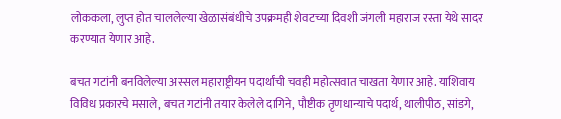लोककला, लुप्त होत चाललेल्या खेळासंबंधीचे उपक्रमही शेवटच्या दिवशी जंगली महाराज रस्ता येथे सादर करण्यात येणार आहे.

बचत गटांनी बनविलेल्या अस्सल महाराष्ट्रीयन पदार्थांची चवही महोत्सवात चाखता येणार आहे. याशिवाय विविध प्रकारचे मसाले, बचत गटांनी तयार केलेले दागिने, पौष्टीक तृणधान्याचे पदार्थ, थालीपीठ, सांडगे,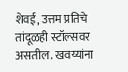शेवई, उत्तम प्रतिचे तांदूळही स्टॉल्सवर असतील. खवय्यांना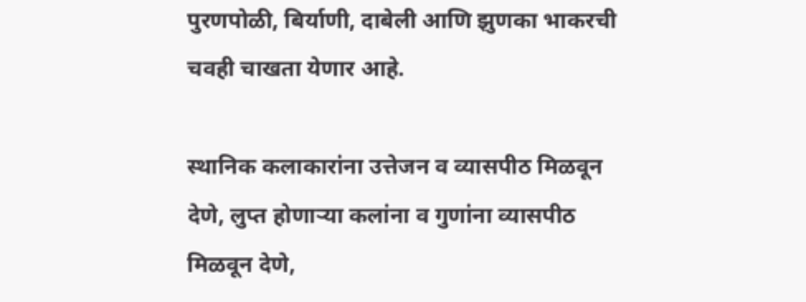पुरणपोळी, बिर्याणी, दाबेली आणि झुणका भाकरची चवही चाखता येणार आहे.

स्थानिक कलाकारांना उत्तेजन व व्यासपीठ मिळवून देणे, लुप्त होणाऱ्या कलांना व गुणांना व्यासपीठ मिळवून देणे,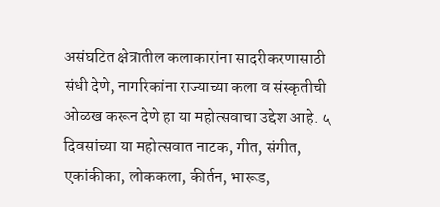असंघटित क्षेत्रातील कलाकारांना सादरीकरणासाठी संधी देणे, नागरिकांना राज्याच्या कला व संस्कृतीची ओळख करून देणे हा या महोत्सवाचा उद्देश आहे. ५ दिवसांच्या या महोत्सवात नाटक, गीत, संगीत, एकांकीका, लोककला, कीर्तन, भारूड,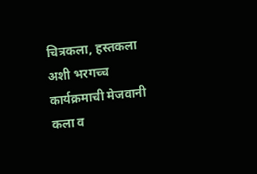चित्रकला, हस्तकला अशी भरगच्च कार्यक्रमाची मेजवानी कला व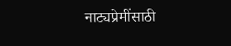नाट्यप्रेमींसाठी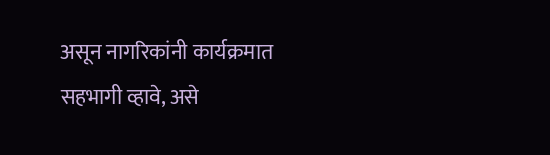असून नागरिकांनी कार्यक्रमात सहभागी व्हावे, असे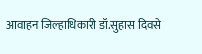आवाहन जिल्हाधिकारी डॉ.सुहास दिवसे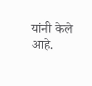यांनी केले आहे.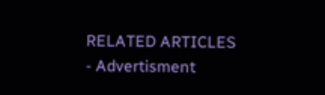RELATED ARTICLES
- Advertisment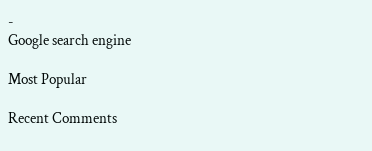-
Google search engine

Most Popular

Recent Comments